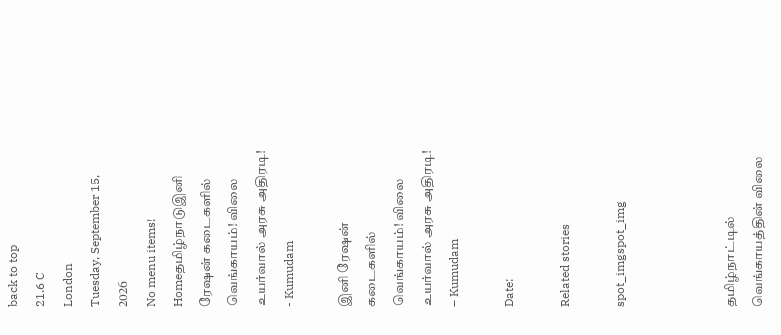back to top
21.6 C
London
Tuesday, September 15, 2026
No menu items!
Homeதமிழ்நாடுஇனி ரேஷன் கடைகளில் வெங்காயம்! விலை உயர்வால் அரசு அதிரடி! - Kumudam

இனி ரேஷன் கடைகளில் வெங்காயம்! விலை உயர்வால் அரசு அதிரடி! – Kumudam

Date:

Related stories

spot_imgspot_img



தமிழ்நாட்டில் வெங்காயத்தின் விலை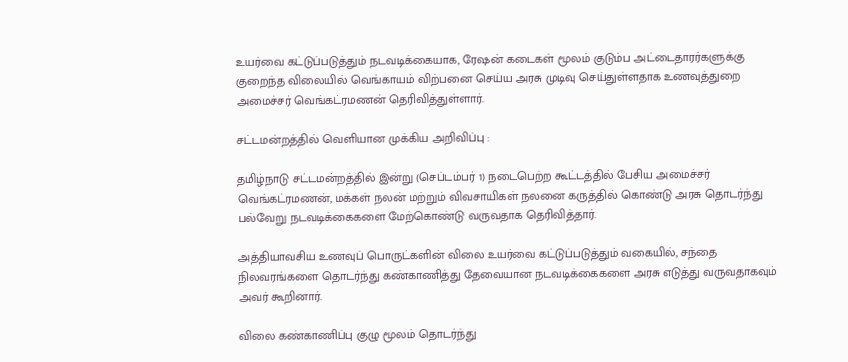உயர்வை கட்டுப்படுத்தும் நடவடிக்கையாக, ரேஷன் கடைகள் மூலம் குடும்ப அட்டைதாரர்களுக்கு குறைந்த விலையில் வெங்காயம் விற்பனை செய்ய அரசு முடிவு செய்துள்ளதாக உணவுத்துறை அமைச்சர் வெங்கட்ரமணன் தெரிவித்துள்ளார்.

சட்டமன்றத்தில் வெளியான முக்கிய அறிவிப்பு :

தமிழ்நாடு சட்டமன்றத்தில் இன்று (செப்டம்பர் 1) நடைபெற்ற கூட்டத்தில் பேசிய அமைச்சர் வெங்கட்ரமணன், மக்கள் நலன் மற்றும் விவசாயிகள் நலனை கருத்தில் கொண்டு அரசு தொடர்ந்து பல்வேறு நடவடிக்கைகளை மேற்கொண்டு வருவதாக தெரிவித்தார்.

அத்தியாவசிய உணவுப் பொருட்களின் விலை உயர்வை கட்டுப்படுத்தும் வகையில், சந்தை நிலவரங்களை தொடர்ந்து கண்காணித்து தேவையான நடவடிக்கைகளை அரசு எடுத்து வருவதாகவும் அவர் கூறினார்.

விலை கண்காணிப்பு குழு மூலம் தொடர்ந்து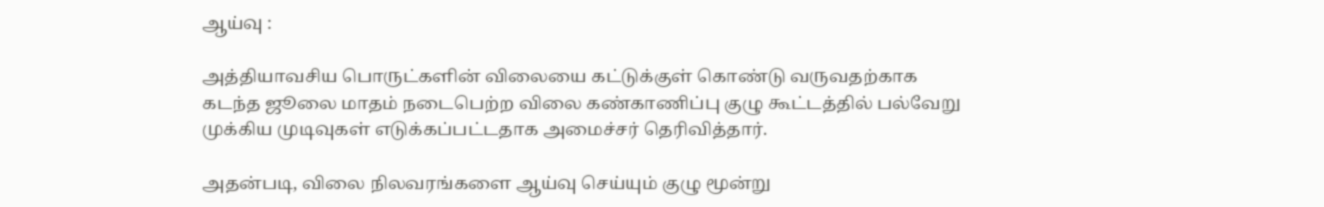ஆய்வு :

அத்தியாவசிய பொருட்களின் விலையை கட்டுக்குள் கொண்டு வருவதற்காக கடந்த ஜூலை மாதம் நடைபெற்ற விலை கண்காணிப்பு குழு கூட்டத்தில் பல்வேறு முக்கிய முடிவுகள் எடுக்கப்பட்டதாக அமைச்சர் தெரிவித்தார்.

அதன்படி, விலை நிலவரங்களை ஆய்வு செய்யும் குழு மூன்று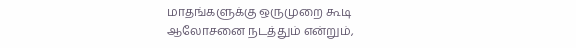மாதங்களுக்கு ஒருமுறை கூடி ஆலோசனை நடத்தும் என்றும்,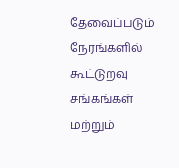தேவைப்படும் நேரங்களில் கூட்டுறவு சங்கங்கள் மற்றும்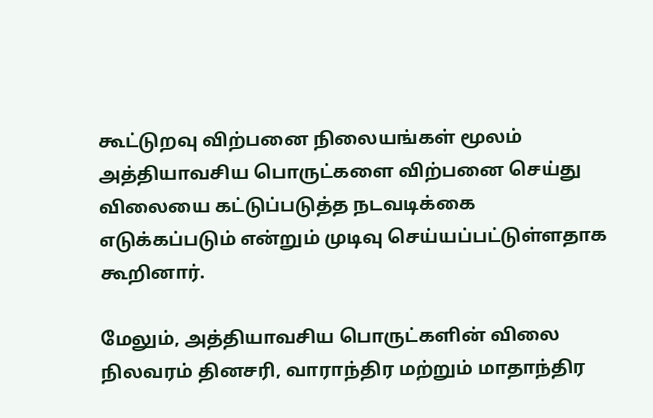கூட்டுறவு விற்பனை நிலையங்கள் மூலம் அத்தியாவசிய பொருட்களை விற்பனை செய்து விலையை கட்டுப்படுத்த நடவடிக்கை எடுக்கப்படும் என்றும் முடிவு செய்யப்பட்டுள்ளதாக கூறினார்.

மேலும், அத்தியாவசிய பொருட்களின் விலை நிலவரம் தினசரி, வாராந்திர மற்றும் மாதாந்திர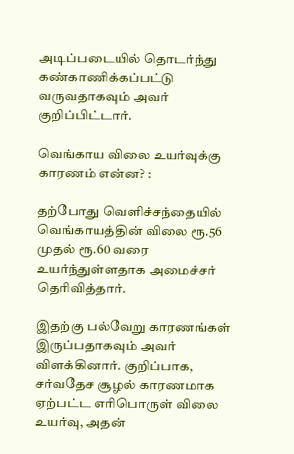அடிப்படையில் தொடர்ந்து கண்காணிக்கப்பட்டு வருவதாகவும் அவர் குறிப்பிட்டார்.

வெங்காய விலை உயர்வுக்கு காரணம் என்ன? :

தற்போது வெளிச்சந்தையில் வெங்காயத்தின் விலை ரூ.56 முதல் ரூ.60 வரை உயர்ந்துள்ளதாக அமைச்சர் தெரிவித்தார்.

இதற்கு பல்வேறு காரணங்கள் இருப்பதாகவும் அவர் விளக்கினார். குறிப்பாக, சர்வதேச சூழல் காரணமாக ஏற்பட்ட எரிபொருள் விலை உயர்வு, அதன்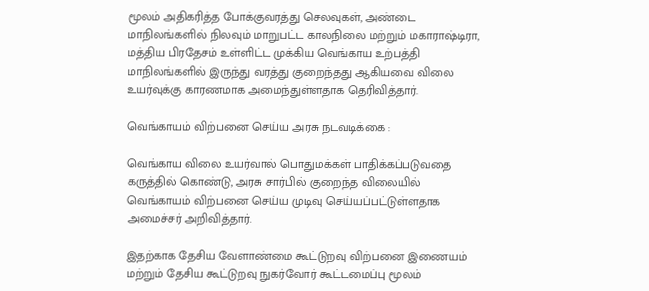மூலம் அதிகரித்த போக்குவரத்து செலவுகள், அண்டை மாநிலங்களில் நிலவும் மாறுபட்ட காலநிலை மற்றும் மகாராஷ்டிரா, மத்திய பிரதேசம் உள்ளிட்ட முக்கிய வெங்காய உற்பத்தி மாநிலங்களில் இருந்து வரத்து குறைந்தது ஆகியவை விலை உயர்வுக்கு காரணமாக அமைந்துள்ளதாக தெரிவித்தார்.

வெங்காயம் விற்பனை செய்ய அரசு நடவடிக்கை :

வெங்காய விலை உயர்வால் பொதுமக்கள் பாதிக்கப்படுவதை கருத்தில் கொண்டு, அரசு சார்பில் குறைந்த விலையில் வெங்காயம் விற்பனை செய்ய முடிவு செய்யப்பட்டுள்ளதாக அமைச்சர் அறிவித்தார்.

இதற்காக தேசிய வேளாண்மை கூட்டுறவு விற்பனை இணையம் மற்றும் தேசிய கூட்டுறவு நுகர்வோர் கூட்டமைப்பு மூலம்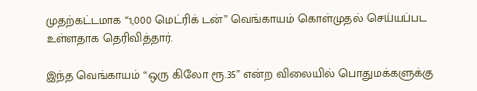முதற்கட்டமாக “1,000 மெட்ரிக் டன்” வெங்காயம் கொள்முதல் செய்யப்பட உள்ளதாக தெரிவித்தார்.

இந்த வெங்காயம் “ஒரு கிலோ ரூ.35” என்ற விலையில் பொதுமக்களுக்கு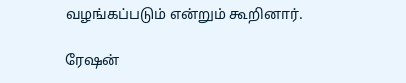வழங்கப்படும் என்றும் கூறினார்.

ரேஷன்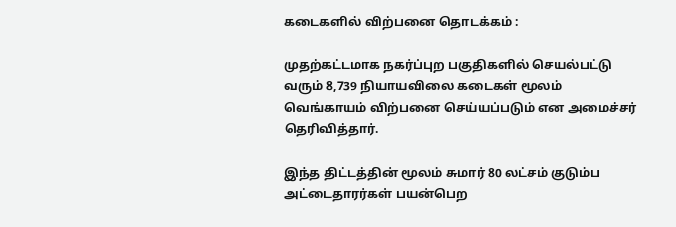கடைகளில் விற்பனை தொடக்கம் :

முதற்கட்டமாக நகர்ப்புற பகுதிகளில் செயல்பட்டு வரும் 8,739 நியாயவிலை கடைகள் மூலம் வெங்காயம் விற்பனை செய்யப்படும் என அமைச்சர் தெரிவித்தார்.

இந்த திட்டத்தின் மூலம் சுமார் 80 லட்சம் குடும்ப அட்டைதாரர்கள் பயன்பெற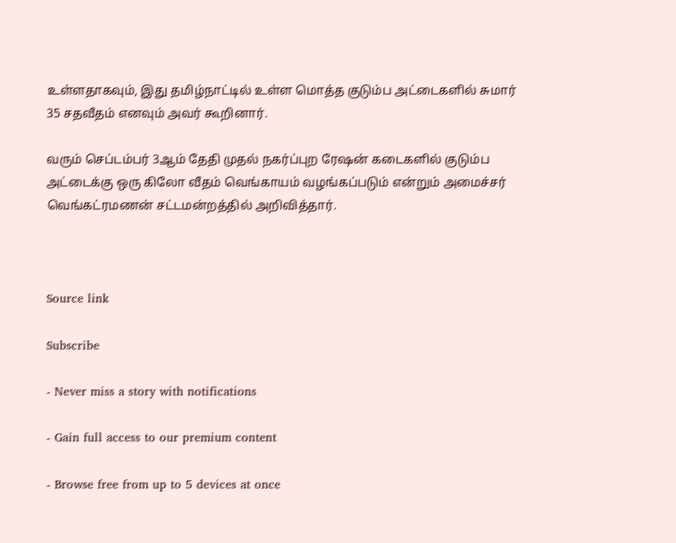உள்ளதாகவும், இது தமிழ்நாட்டில் உள்ள மொத்த குடும்ப அட்டைகளில் சுமார் 35 சதவீதம் எனவும் அவர் கூறினார்.

வரும் செப்டம்பர் 3ஆம் தேதி முதல் நகர்ப்புற ரேஷன் கடைகளில் குடும்ப அட்டைக்கு ஒரு கிலோ வீதம் வெங்காயம் வழங்கப்படும் என்றும் அமைச்சர் வெங்கட்ரமணன் சட்டமன்றத்தில் அறிவித்தார்.



Source link

Subscribe

- Never miss a story with notifications

- Gain full access to our premium content

- Browse free from up to 5 devices at once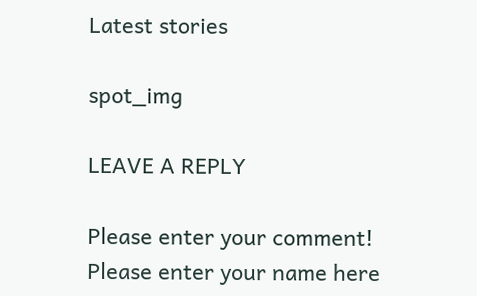Latest stories

spot_img

LEAVE A REPLY

Please enter your comment!
Please enter your name here